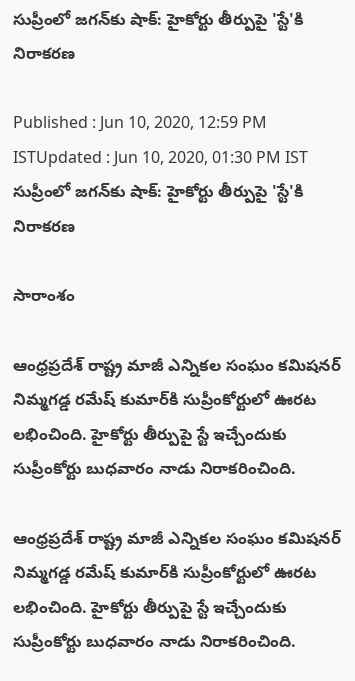సుప్రీంలో జగన్‌కు షాక్: హైకోర్టు తీర్పుపై 'స్టే'కి నిరాకరణ

Published : Jun 10, 2020, 12:59 PM ISTUpdated : Jun 10, 2020, 01:30 PM IST
సుప్రీంలో జగన్‌కు షాక్: హైకోర్టు తీర్పుపై 'స్టే'కి నిరాకరణ

సారాంశం

ఆంధ్రప్రదేశ్ రాష్ట్ర మాజీ ఎన్నికల సంఘం కమిషనర్ నిమ్మగడ్డ రమేష్ కుమార్‌కి సుప్రీంకోర్టులో ఊరట లభించింది. హైకోర్టు తీర్పుపై స్టే ఇచ్చేందుకు సుప్రీంకోర్టు బుధవారం నాడు నిరాకరించింది.

ఆంధ్రప్రదేశ్ రాష్ట్ర మాజీ ఎన్నికల సంఘం కమిషనర్ నిమ్మగడ్డ రమేష్ కుమార్‌కి సుప్రీంకోర్టులో ఊరట లభించింది. హైకోర్టు తీర్పుపై స్టే ఇచ్చేందుకు సుప్రీంకోర్టు బుధవారం నాడు నిరాకరించింది.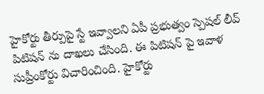హైకోర్టు తీర్పుపై స్టే ఇవ్వాలని ఏపీ ప్రభుత్వం స్పెషల్ లీవ్ పిటిషన్ ను దాఖలు చేసింది. ఈ పిటిషన్ పై ఇవాళ సుప్రీంకోర్టు విచారించింది. హైకోర్టు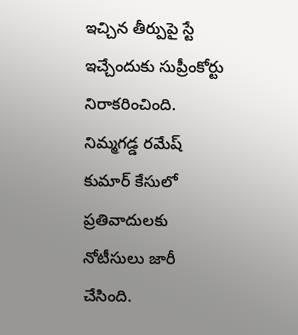ఇచ్చిన తీర్పుపై స్టే ఇచ్చేందుకు సుప్రీంకోర్టు నిరాకరించింది. నిమ్మగడ్డ రమేష్ కుమార్ కేసులో ప్రతివాదులకు నోటీసులు జారీ చేసింది.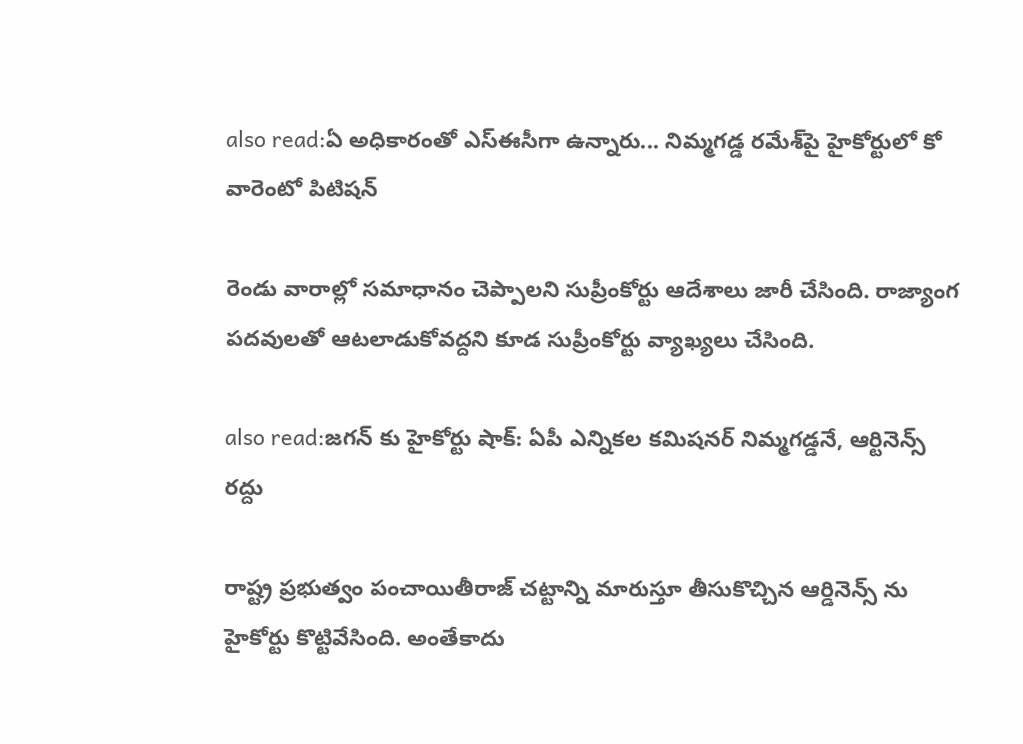also read:ఏ అధికారంతో ఎస్ఈసీగా ఉన్నారు... నిమ్మగడ్డ రమేశ్‌పై హైకోర్టులో కో వారెంటో పిటిషన్

రెండు వారాల్లో సమాధానం చెప్పాలని సుప్రీంకోర్టు ఆదేశాలు జారీ చేసింది. రాజ్యాంగ పదవులతో ఆటలాడుకోవద్దని కూడ సుప్రీంకోర్టు వ్యాఖ్యలు చేసింది.

also read:జగన్ కు హైకోర్టు షాక్: ఏపీ ఎన్నికల కమిషనర్ నిమ్మగడ్డనే, ఆర్టినెన్స్ రద్దు

రాష్ట్ర ప్రభుత్వం పంచాయితీరాజ్ చట్టాన్ని మారుస్తూ తీసుకొచ్చిన ఆర్డినెన్స్ ను హైకోర్టు కొట్టివేసింది. అంతేకాదు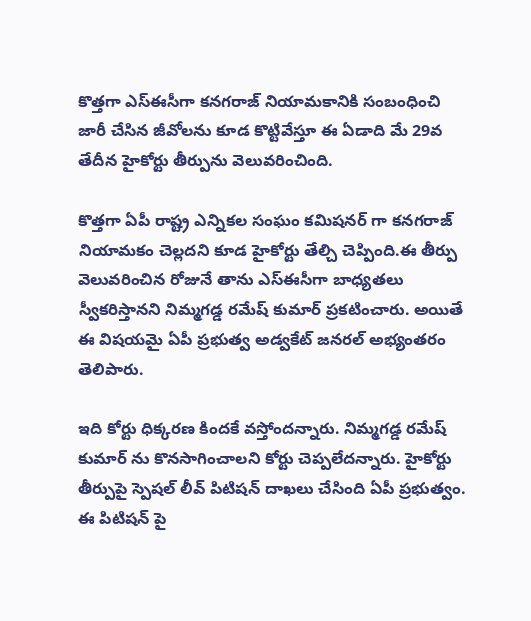కొత్తగా ఎస్ఈసీగా కనగరాజ్ నియామకానికి సంబంధించి జారీ చేసిన జీవోలను కూడ కొట్టివేస్తూ ఈ ఏడాది మే 29వ తేదీన హైకోర్టు తీర్పును వెలువరించింది.

కొత్తగా ఏపీ రాష్ట్ర ఎన్నికల సంఘం కమిషనర్ గా కనగరాజ్ నియామకం చెల్లదని కూడ హైకోర్టు తేల్చి చెప్పింది.ఈ తీర్పు వెలువరించిన రోజునే తాను ఎస్ఈసీగా బాధ్యతలు స్వీకరిస్తానని నిమ్మగడ్డ రమేష్ కుమార్ ప్రకటించారు. అయితే ఈ విషయమై ఏపీ ప్రభుత్వ అడ్వకేట్ జనరల్ అభ్యంతరం తెలిపారు.

ఇది కోర్టు ధిక్కరణ కిందకే వస్తోందన్నారు. నిమ్మగడ్డ రమేష్ కుమార్ ను కొనసాగించాలని కోర్టు చెప్పలేదన్నారు. హైకోర్టు తీర్పుపై స్పెషల్ లీవ్ పిటిషన్ దాఖలు చేసింది ఏపీ ప్రభుత్వం. ఈ పిటిషన్ పై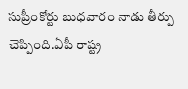సుప్రీంకోర్టు బుధవారం నాడు తీర్పు చెప్పింది.ఏపీ రాష్ట్ర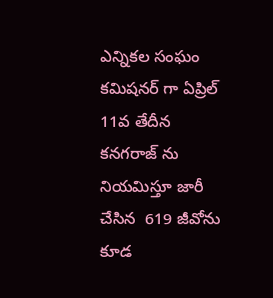ఎన్నికల సంఘం కమిషనర్ గా ఏప్రిల్ 11వ తేదీన కనగరాజ్ ను నియమిస్తూ జారీ చేసిన  619 జీవోను కూడ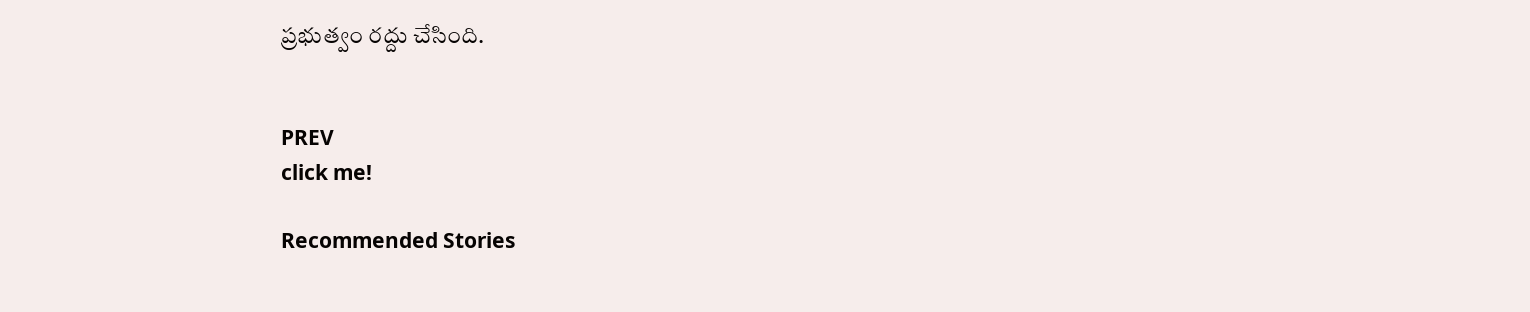ప్రభుత్వం రద్దు చేసింది.


PREV
click me!

Recommended Stories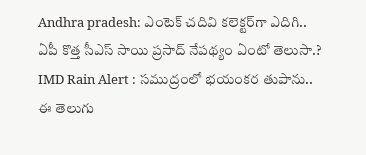Andhra pradesh: ఎంటెక్ చదివి కలెక్టర్‌గా ఎదిగి.. ఏపీ కొత్త సీఎస్ సాయి ప్ర‌సాద్ నేప‌థ్యం ఏంటో తెలుసా.?
IMD Rain Alert : సముద్రంలో భయంకర తుపాను.. ఈ తెలుగు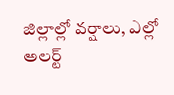జిల్లాల్లో వర్షాలు, ఎల్లో అలర్ట్